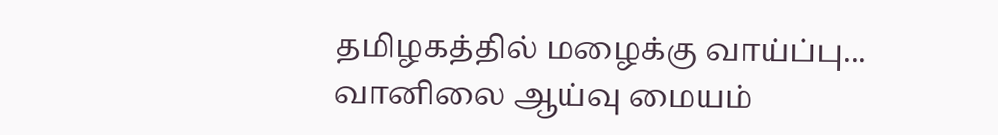தமிழகத்தில் மழைக்கு வாய்ப்பு... வானிலை ஆய்வு மையம்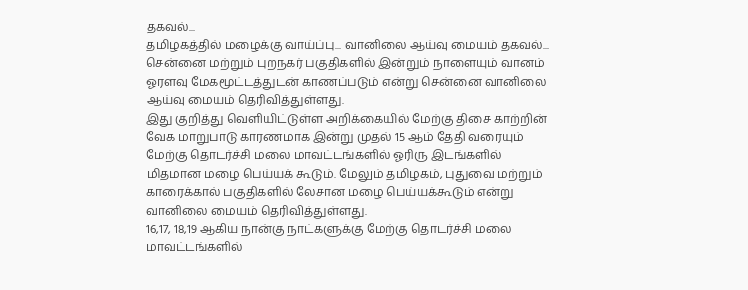தகவல்...
தமிழகத்தில் மழைக்கு வாய்ப்பு... வானிலை ஆய்வு மையம் தகவல்...
சென்னை மற்றும் புறநகர் பகுதிகளில் இன்றும் நாளையும் வானம் ஓரளவு மேகமூட்டத்துடன் காணப்படும் என்று சென்னை வானிலை ஆய்வு மையம் தெரிவித்துள்ளது.
இது குறித்து வெளியிட்டுள்ள அறிக்கையில் மேற்கு திசை காற்றின் வேக மாறுபாடு காரணமாக இன்று முதல் 15 ஆம் தேதி வரையும் மேற்கு தொடர்ச்சி மலை மாவட்டங்களில் ஓரிரு இடங்களில் மிதமான மழை பெய்யக் கூடும். மேலும் தமிழகம், புதுவை மற்றும் காரைக்கால் பகுதிகளில் லேசான மழை பெய்யக்கூடும் என்று வானிலை மையம் தெரிவித்துள்ளது.
16,17, 18,19 ஆகிய நான்கு நாட்களுக்கு மேற்கு தொடர்ச்சி மலை மாவட்டங்களில்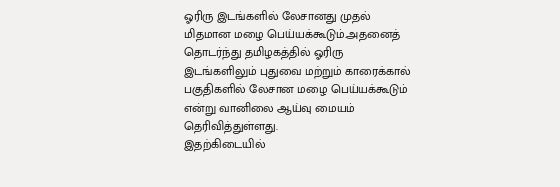ஓரிரு இடங்களில் லேசானது முதல் மிதமான மழை பெய்யக்கூடும்.அதனைத் தொடர்ந்து தமிழகத்தில் ஓரிரு இடங்களிலும் புதுவை மற்றும் காரைக்கால் பகுதிகளில் லேசான மழை பெய்யக்கூடும் என்று வானிலை ஆய்வு மையம் தெரிவித்துள்ளது.
இதற்கிடையில்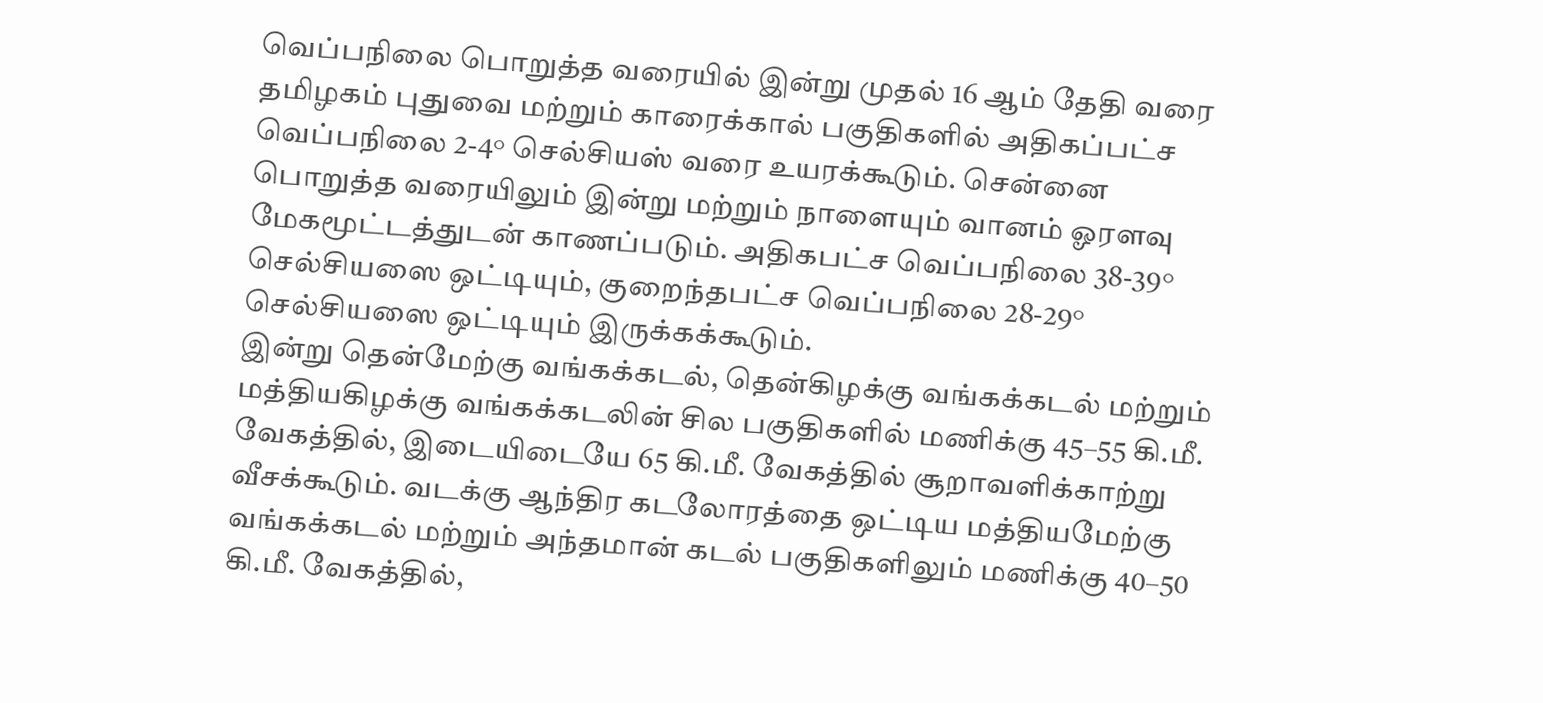வெப்பநிலை பொறுத்த வரையில் இன்று முதல் 16 ஆம் தேதி வரை தமிழகம் புதுவை மற்றும் காரைக்கால் பகுதிகளில் அதிகப்பட்ச வெப்பநிலை 2-4° செல்சியஸ் வரை உயரக்கூடும். சென்னை பொறுத்த வரையிலும் இன்று மற்றும் நாளையும் வானம் ஓரளவு மேகமூட்டத்துடன் காணப்படும். அதிகபட்ச வெப்பநிலை 38-39° செல்சியஸை ஒட்டியும், குறைந்தபட்ச வெப்பநிலை 28-29° செல்சியஸை ஒட்டியும் இருக்கக்கூடும்.
இன்று தென்மேற்கு வங்கக்கடல், தென்கிழக்கு வங்கக்கடல் மற்றும் மத்தியகிழக்கு வங்கக்கடலின் சில பகுதிகளில் மணிக்கு 45–55 கி.மீ. வேகத்தில், இடையிடையே 65 கி.மீ. வேகத்தில் சூறாவளிக்காற்று வீசக்கூடும். வடக்கு ஆந்திர கடலோரத்தை ஒட்டிய மத்தியமேற்கு வங்கக்கடல் மற்றும் அந்தமான் கடல் பகுதிகளிலும் மணிக்கு 40–50 கி.மீ. வேகத்தில்,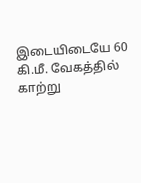இடையிடையே 60 கி.மீ. வேகத்தில் காற்று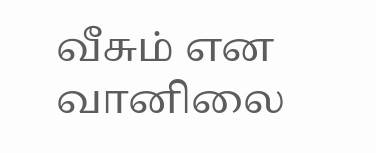வீசும் என வானிலை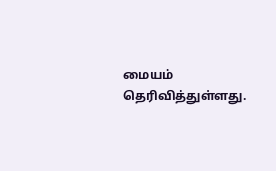மையம் தெரிவித்துள்ளது.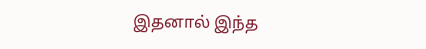இதனால் இந்த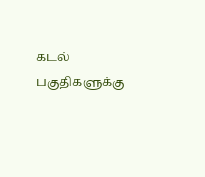கடல் பகுதிகளுக்கு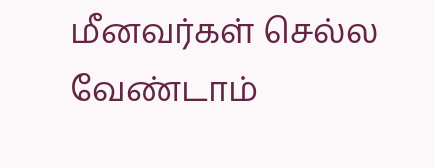மீனவர்கள் செல்ல வேண்டாம்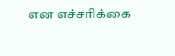என எச்சரிக்கை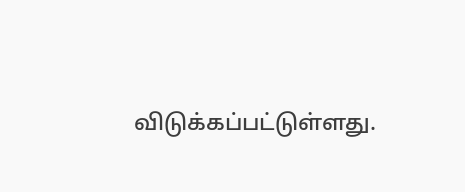விடுக்கப்பட்டுள்ளது.